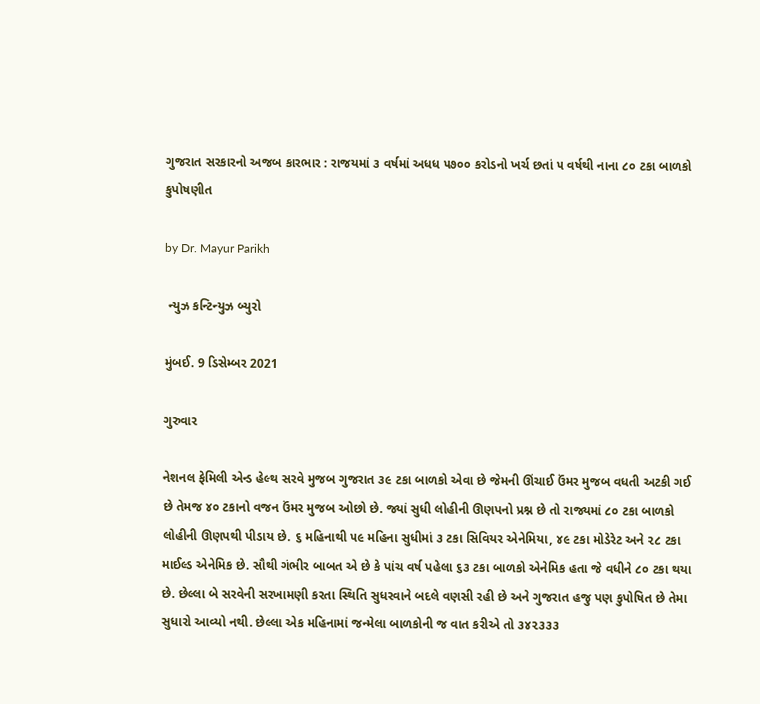ગુજરાત સરકારનો અજબ કારભાર : રાજયમાં ૩ વર્ષમાં અધધ ૫૭૦૦ કરોડનો ખર્ચ છતાં ૫ વર્ષથી નાના ૮૦ ટકા બાળકો કુપોષણીત

by Dr. Mayur Parikh

 ન્યુઝ કન્ટિન્યુઝ બ્યુરો

મુંબઈ. 9 ડિસેમ્બર 2021

ગુરુવાર

નેશનલ ફેમિલી એન્ડ હેલ્થ સરવે મુજબ ગુજરાત ૩૯ ટકા બાળકો એવા છે જેમની ઊંચાઈ ઉંમર મુજબ વધતી અટકી ગઈ છે તેમજ ૪૦ ટકાનો વજન ઉંમર મુજબ ઓછો છે. જ્યાં સુધી લોહીની ઊણપનો પ્રશ્ન છે તો રાજ્યમાં ૮૦ ટકા બાળકો લોહીની ઊણપથી પીડાય છે. ૬ મહિનાથી ૫૯ મહિના સુધીમાં ૩ ટકા સિવિયર એનેમિયા, ૪૯ ટકા મોડેરેટ અને ૨૮ ટકા માઈલ્ડ એનેમિક છે. સૌથી ગંભીર બાબત એ છે કે પાંચ વર્ષ પહેલા ૬૩ ટકા બાળકો એનેમિક હતા જે વધીને ૮૦ ટકા થયા છે. છેલ્લા બે સરવેની સરખામણી કરતા સ્થિતિ સુધરવાને બદલે વણસી રહી છે અને ગુજરાત હજુ પણ કુપોષિત છે તેમા સુધારો આવ્યો નથી. છેલ્લા એક મહિનામાં જન્મેલા બાળકોની જ વાત કરીએ તો ૩૪૨૩૩૩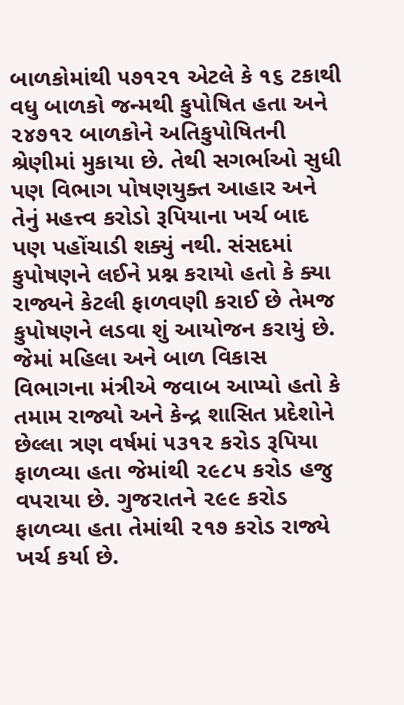બાળકોમાંથી ૫૭૧૨૧ એટલે કે ૧૬ ટકાથી વધુ બાળકો જન્મથી કુપોષિત હતા અને ૨૪૭૧૨ બાળકોને અતિકુપોષિતની શ્રેણીમાં મુકાયા છે. તેથી સગર્ભાઓ સુધી પણ વિભાગ પોષણયુક્ત આહાર અને તેનું મહત્ત્વ કરોડો રૂપિયાના ખર્ચ બાદ પણ પહોંચાડી શક્યું નથી. સંસદમાં કુપોષણને લઈને પ્રશ્ન કરાયો હતો કે ક્યા રાજ્યને કેટલી ફાળવણી કરાઈ છે તેમજ કુપોષણને લડવા શું આયોજન કરાયું છે. જેમાં મહિલા અને બાળ વિકાસ વિભાગના મંત્રીએ જવાબ આપ્યો હતો કે તમામ રાજ્યો અને કેન્દ્ર શાસિત પ્રદેશોને છેલ્લા ત્રણ વર્ષમાં ૫૩૧૨ કરોડ રૂપિયા ફાળવ્યા હતા જેમાંથી ૨૯૮૫ કરોડ હજુ વપરાયા છે. ગુજરાતને ૨૯૯ કરોડ ફાળવ્યા હતા તેમાંથી ૨૧૭ કરોડ રાજ્યે ખર્ચ કર્યા છે.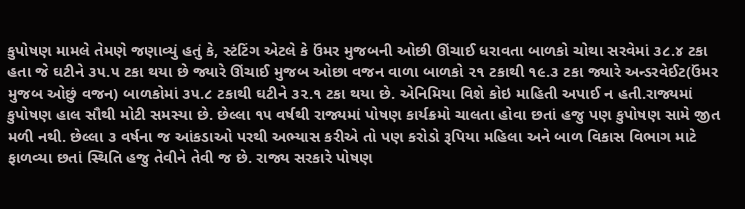કુપોષણ મામલે તેમણે જણાવ્યું હતું કે, સ્ટંટિંગ એટલે કે ઉંમર મુજબની ઓછી ઊંચાઈ ધરાવતા બાળકો ચોથા સરવેમાં ૩૮.૪ ટકા હતા જે ઘટીને ૩૫.૫ ટકા થયા છે જ્યારે ઊંચાઈ મુજબ ઓછા વજન વાળા બાળકો ૨૧ ટકાથી ૧૯.૩ ટકા જ્યારે અન્ડરવેઈટ(ઉંમર મુજબ ઓછું વજન) બાળકોમાં ૩૫.૮ ટકાથી ઘટીને ૩૨.૧ ટકા થયા છે. એનિમિયા વિશે કોઇ માહિતી અપાઈ ન હતી.રાજ્યમાં કુપોષણ હાલ સૌથી મોટી સમસ્યા છે. છેલ્લા ૧૫ વર્ષથી રાજ્યમાં પોષણ કાર્યક્રમો ચાલતા હોવા છતાં હજુ પણ કુપોષણ સામે જીત મળી નથી. છેલ્લા ૩ વર્ષના જ આંકડાઓ પરથી અભ્યાસ કરીએ તો પણ કરોડો રૂપિયા મહિલા અને બાળ વિકાસ વિભાગ માટે ફાળવ્યા છતાં સ્થિતિ હજુ તેવીને તેવી જ છે. રાજ્ય સરકારે પોષણ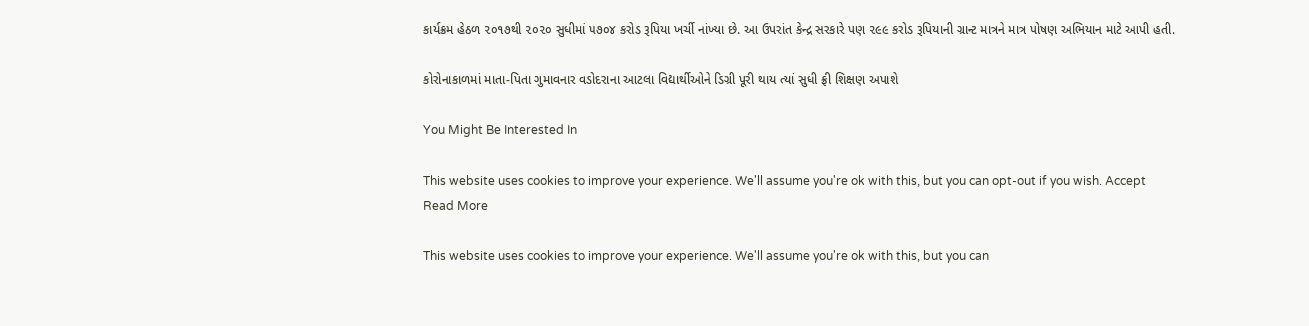કાર્યક્રમ હેઠળ ૨૦૧૭થી ૨૦૨૦ સુધીમાં ૫૭૦૪ કરોડ રૂપિયા ખર્ચી નાંખ્યા છે. આ ઉપરાંત કેન્દ્ર સરકારે પણ ૨૯૯ કરોડ રૂપિયાની ગ્રાન્ટ માત્રને માત્ર પોષણ અભિયાન માટે આપી હતી.

કોરોનાકાળમાં માતા-પિતા ગુમાવનાર વડોદરાના આટલા વિદ્યાર્થીઓને ડિગ્રી પૂરી થાય ત્યાં સુધી ફ્રી શિક્ષણ અપાશે

You Might Be Interested In

This website uses cookies to improve your experience. We'll assume you're ok with this, but you can opt-out if you wish. Accept Read More

This website uses cookies to improve your experience. We'll assume you're ok with this, but you can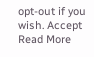opt-out if you wish. Accept Read More